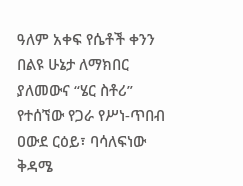ዓለም አቀፍ የሴቶች ቀንን በልዩ ሁኔታ ለማክበር ያለመውና “ሄር ስቶሪ” የተሰኘው የጋራ የሥነ-ጥበብ ዐውደ ርዕይ፣ ባሳለፍነው ቅዳሜ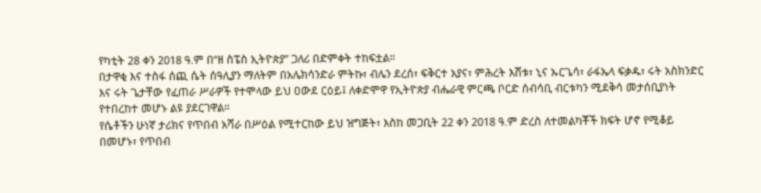የካቲት 28 ቀን 2018 ዓ.ም በ“ዘ ስፔስ ኢትዮጵያ” ጋለሪ በድምቀት ተከፍቷል።
በታዋቂ እና ተስፋ ሰጪ ሴት ሰዓሊያን ማለትም በአሌክሳንድራ ምትኩ፣ ብሌን ደረሰ፣ ፍቅርተ አያና፣ ምሕረት እሸቱ፣ ኒና ኡርጌሳ፣ ራፋኤላ ፍቃዱ፣ ሩት አስክንድር እና ሩት ጌታቸው የፈጠራ ሥራዎች የተሞላው ይህ ዐውደ ርዕይ፤ ለቀድሞዋ የኢትዮጵያ ብሔራዊ ምርጫ ቦርድ ሰብሳቢ ብርቱካን ሚደቅሳ መታሰቢያነት የተበረከተ መሆኑ ልዩ ያደርገዋል።
የሴቶችን ሁነኛ ታሪክና የጥበብ አሻራ በሥዕል የሚተርከው ይህ ዝግጅት፣ እስከ መጋቢት 22 ቀን 2018 ዓ.ም ድረስ ለተመልካቾች ክፍት ሆኖ የሚቆይ በመሆኑ፣ የጥበብ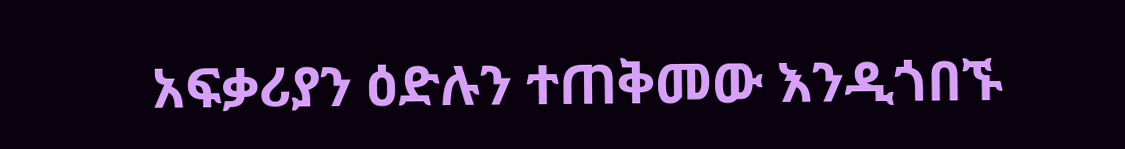አፍቃሪያን ዕድሉን ተጠቅመው እንዲጎበኙ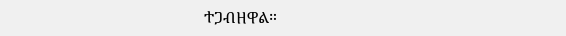ተጋብዘዋል።